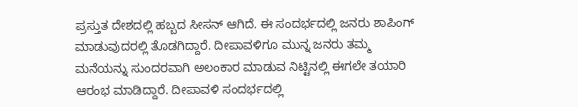ಪ್ರಸ್ತುತ ದೇಶದಲ್ಲಿ ಹಬ್ಬದ ಸೀಸನ್ ಆಗಿದೆ. ಈ ಸಂದರ್ಭದಲ್ಲಿ ಜನರು ಶಾಪಿಂಗ್ ಮಾಡುವುದರಲ್ಲಿ ತೊಡಗಿದ್ದಾರೆ. ದೀಪಾವಳಿಗೂ ಮುನ್ನ ಜನರು ತಮ್ಮ ಮನೆಯನ್ನು ಸುಂದರವಾಗಿ ಅಲಂಕಾರ ಮಾಡುವ ನಿಟ್ಟಿನಲ್ಲಿ ಈಗಲೇ ತಯಾರಿ ಆರಂಭ ಮಾಡಿದ್ದಾರೆ. ದೀಪಾವಳಿ ಸಂದರ್ಭದಲ್ಲಿ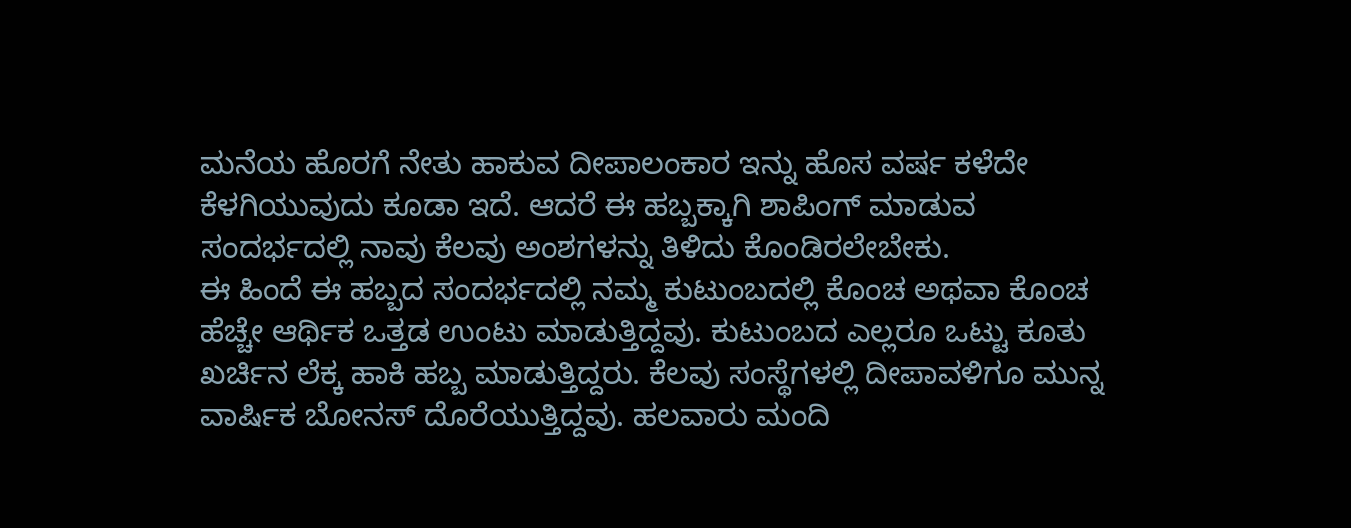ಮನೆಯ ಹೊರಗೆ ನೇತು ಹಾಕುವ ದೀಪಾಲಂಕಾರ ಇನ್ನು ಹೊಸ ವರ್ಷ ಕಳೆದೇ ಕೆಳಗಿಯುವುದು ಕೂಡಾ ಇದೆ. ಆದರೆ ಈ ಹಬ್ಬಕ್ಕಾಗಿ ಶಾಪಿಂಗ್ ಮಾಡುವ ಸಂದರ್ಭದಲ್ಲಿ ನಾವು ಕೆಲವು ಅಂಶಗಳನ್ನು ತಿಳಿದು ಕೊಂಡಿರಲೇಬೇಕು.
ಈ ಹಿಂದೆ ಈ ಹಬ್ಬದ ಸಂದರ್ಭದಲ್ಲಿ ನಮ್ಮ ಕುಟುಂಬದಲ್ಲಿ ಕೊಂಚ ಅಥವಾ ಕೊಂಚ ಹೆಚ್ಚೇ ಆರ್ಥಿಕ ಒತ್ತಡ ಉಂಟು ಮಾಡುತ್ತಿದ್ದವು. ಕುಟುಂಬದ ಎಲ್ಲರೂ ಒಟ್ಟು ಕೂತು ಖರ್ಚಿನ ಲೆಕ್ಕ ಹಾಕಿ ಹಬ್ಬ ಮಾಡುತ್ತಿದ್ದರು. ಕೆಲವು ಸಂಸ್ಥೆಗಳಲ್ಲಿ ದೀಪಾವಳಿಗೂ ಮುನ್ನ ವಾರ್ಷಿಕ ಬೋನಸ್ ದೊರೆಯುತ್ತಿದ್ದವು. ಹಲವಾರು ಮಂದಿ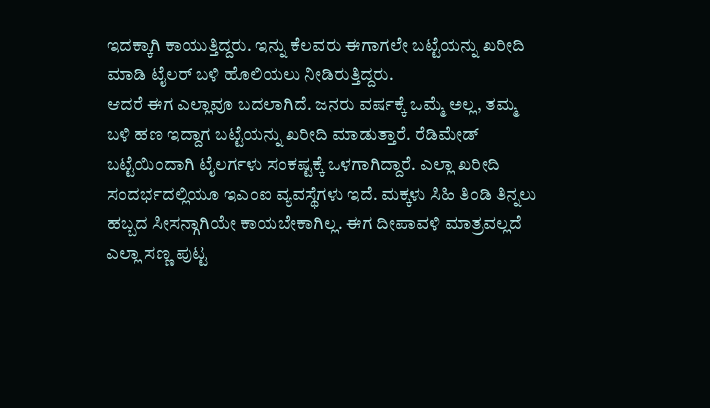ಇದಕ್ಕಾಗಿ ಕಾಯುತ್ತಿದ್ದರು. ಇನ್ನು ಕೆಲವರು ಈಗಾಗಲೇ ಬಟ್ಟೆಯನ್ನು ಖರೀದಿ ಮಾಡಿ ಟೈಲರ್ ಬಳಿ ಹೊಲಿಯಲು ನೀಡಿರುತ್ತಿದ್ದರು.
ಆದರೆ ಈಗ ಎಲ್ಲಾವೂ ಬದಲಾಗಿದೆ. ಜನರು ವರ್ಷಕ್ಕೆ ಒಮ್ಮೆ ಅಲ್ಲ, ತಮ್ಮ ಬಳಿ ಹಣ ಇದ್ದಾಗ ಬಟ್ಟೆಯನ್ನು ಖರೀದಿ ಮಾಡುತ್ತಾರೆ. ರೆಡಿಮೇಡ್ ಬಟ್ಟೆಯಿಂದಾಗಿ ಟೈಲರ್ಗಳು ಸಂಕಷ್ಟಕ್ಕೆ ಒಳಗಾಗಿದ್ದಾರೆ. ಎಲ್ಲಾ ಖರೀದಿ ಸಂದರ್ಭದಲ್ಲಿಯೂ ಇಎಂಐ ವ್ಯವಸ್ಥೆಗಳು ಇದೆ. ಮಕ್ಕಳು ಸಿಹಿ ತಿಂಡಿ ತಿನ್ನಲು ಹಬ್ಬದ ಸೀಸನ್ಗಾಗಿಯೇ ಕಾಯಬೇಕಾಗಿಲ್ಲ. ಈಗ ದೀಪಾವಳಿ ಮಾತ್ರವಲ್ಲದೆ ಎಲ್ಲಾ ಸಣ್ಣ ಪುಟ್ಟ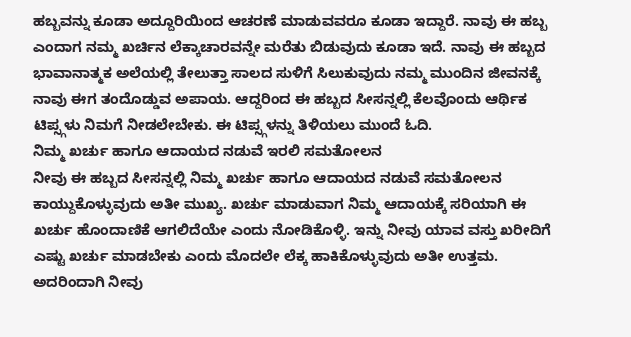ಹಬ್ಬವನ್ನು ಕೂಡಾ ಅದ್ದೂರಿಯಿಂದ ಆಚರಣೆ ಮಾಡುವವರೂ ಕೂಡಾ ಇದ್ದಾರೆ. ನಾವು ಈ ಹಬ್ಬ ಎಂದಾಗ ನಮ್ಮ ಖರ್ಚಿನ ಲೆಕ್ಕಾಚಾರವನ್ನೇ ಮರೆತು ಬಿಡುವುದು ಕೂಡಾ ಇದೆ. ನಾವು ಈ ಹಬ್ಬದ ಭಾವಾನಾತ್ಮಕ ಅಲೆಯಲ್ಲಿ ತೇಲುತ್ತಾ ಸಾಲದ ಸುಳಿಗೆ ಸಿಲುಕುವುದು ನಮ್ಮ ಮುಂದಿನ ಜೀವನಕ್ಕೆ ನಾವು ಈಗ ತಂದೊಡ್ಡುವ ಅಪಾಯ. ಆದ್ದರಿಂದ ಈ ಹಬ್ಬದ ಸೀಸನ್ನಲ್ಲಿ ಕೆಲವೊಂದು ಆರ್ಥಿಕ ಟಿಪ್ಸ್ಗಳು ನಿಮಗೆ ನೀಡಲೇಬೇಕು. ಈ ಟಿಪ್ಸ್ಗಳನ್ನು ತಿಳಿಯಲು ಮುಂದೆ ಓದಿ.
ನಿಮ್ಮ ಖರ್ಚು ಹಾಗೂ ಆದಾಯದ ನಡುವೆ ಇರಲಿ ಸಮತೋಲನ
ನೀವು ಈ ಹಬ್ಬದ ಸೀಸನ್ನಲ್ಲಿ ನಿಮ್ಮ ಖರ್ಚು ಹಾಗೂ ಆದಾಯದ ನಡುವೆ ಸಮತೋಲನ ಕಾಯ್ದುಕೊಳ್ಳುವುದು ಅತೀ ಮುಖ್ಯ. ಖರ್ಚು ಮಾಡುವಾಗ ನಿಮ್ಮ ಆದಾಯಕ್ಕೆ ಸರಿಯಾಗಿ ಈ ಖರ್ಚು ಹೊಂದಾಣಿಕೆ ಆಗಲಿದೆಯೇ ಎಂದು ನೋಡಿಕೊಳ್ಳಿ. ಇನ್ನು ನೀವು ಯಾವ ವಸ್ತು ಖರೀದಿಗೆ ಎಷ್ಟು ಖರ್ಚು ಮಾಡಬೇಕು ಎಂದು ಮೊದಲೇ ಲೆಕ್ಕ ಹಾಕಿಕೊಳ್ಳುವುದು ಅತೀ ಉತ್ತಮ. ಅದರಿಂದಾಗಿ ನೀವು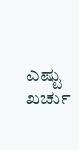ಎಷ್ಟು ಖರ್ಚು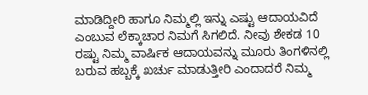ಮಾಡಿದ್ದೀರಿ ಹಾಗೂ ನಿಮ್ಮಲ್ಲಿ ಇನ್ನು ಎಷ್ಟು ಆದಾಯವಿದೆ ಎಂಬುವ ಲೆಕ್ಕಾಚಾರ ನಿಮಗೆ ಸಿಗಲಿದೆ. ನೀವು ಶೇಕಡ 10 ರಷ್ಟು ನಿಮ್ಮ ವಾರ್ಷಿಕ ಆದಾಯವನ್ನು ಮೂರು ತಿಂಗಳಿನಲ್ಲಿ ಬರುವ ಹಬ್ಬಕ್ಕೆ ಖರ್ಚು ಮಾಡುತ್ತೀರಿ ಎಂದಾದರೆ ನಿಮ್ಮ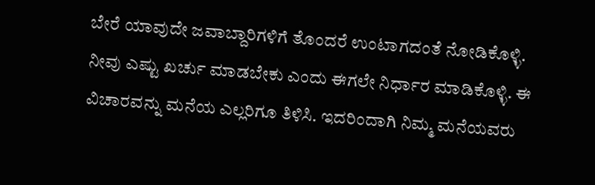ಬೇರೆ ಯಾವುದೇ ಜವಾಬ್ದಾರಿಗಳಿಗೆ ತೊಂದರೆ ಉಂಟಾಗದಂತೆ ನೋಡಿಕೊಳ್ಳಿ. ನೀವು ಎಷ್ಟು ಖರ್ಚು ಮಾಡಬೇಕು ಎಂದು ಈಗಲೇ ನಿರ್ಧಾರ ಮಾಡಿಕೊಳ್ಳಿ. ಈ ವಿಚಾರವನ್ನು ಮನೆಯ ಎಲ್ಲರಿಗೂ ತಿಳಿಸಿ. ಇದರಿಂದಾಗಿ ನಿಮ್ಮ ಮನೆಯವರು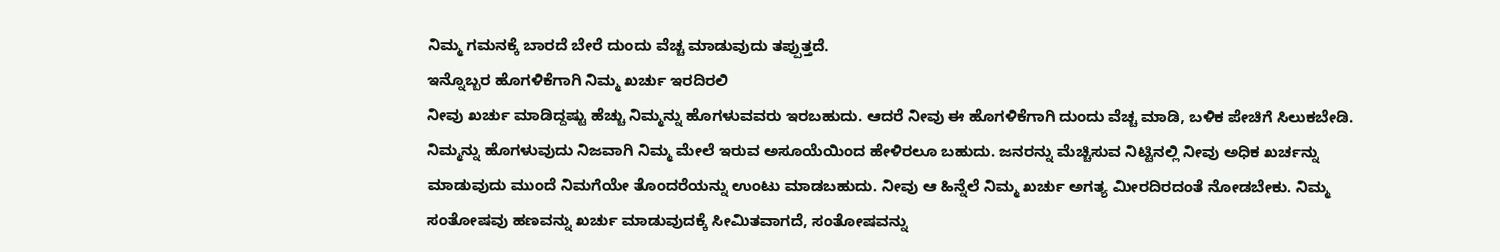ನಿಮ್ಮ ಗಮನಕ್ಕೆ ಬಾರದೆ ಬೇರೆ ದುಂದು ವೆಚ್ಚ ಮಾಡುವುದು ತಪ್ಪುತ್ತದೆ.
ಇನ್ನೊಬ್ಬರ ಹೊಗಳಿಕೆಗಾಗಿ ನಿಮ್ಮ ಖರ್ಚು ಇರದಿರಲಿ
ನೀವು ಖರ್ಚು ಮಾಡಿದ್ದಷ್ಟು ಹೆಚ್ಚು ನಿಮ್ಮನ್ನು ಹೊಗಳುವವರು ಇರಬಹುದು. ಆದರೆ ನೀವು ಈ ಹೊಗಳಿಕೆಗಾಗಿ ದುಂದು ವೆಚ್ಚ ಮಾಡಿ, ಬಳಿಕ ಪೇಚಿಗೆ ಸಿಲುಕಬೇಡಿ. ನಿಮ್ಮನ್ನು ಹೊಗಳುವುದು ನಿಜವಾಗಿ ನಿಮ್ಮ ಮೇಲೆ ಇರುವ ಅಸೂಯೆಯಿಂದ ಹೇಳಿರಲೂ ಬಹುದು. ಜನರನ್ನು ಮೆಚ್ಚಿಸುವ ನಿಟ್ಟಿನಲ್ಲಿ ನೀವು ಅಧಿಕ ಖರ್ಚನ್ನು ಮಾಡುವುದು ಮುಂದೆ ನಿಮಗೆಯೇ ತೊಂದರೆಯನ್ನು ಉಂಟು ಮಾಡಬಹುದು. ನೀವು ಆ ಹಿನ್ನೆಲೆ ನಿಮ್ಮ ಖರ್ಚು ಅಗತ್ಯ ಮೀರದಿರದಂತೆ ನೋಡಬೇಕು. ನಿಮ್ಮ ಸಂತೋಷವು ಹಣವನ್ನು ಖರ್ಚು ಮಾಡುವುದಕ್ಕೆ ಸೀಮಿತವಾಗದೆ, ಸಂತೋಷವನ್ನು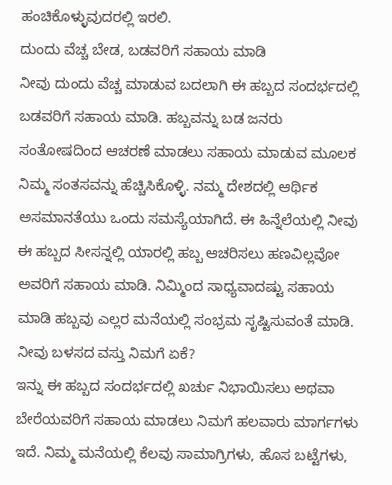ಹಂಚಿಕೊಳ್ಳುವುದರಲ್ಲಿ ಇರಲಿ.
ದುಂದು ವೆಚ್ಚ ಬೇಡ, ಬಡವರಿಗೆ ಸಹಾಯ ಮಾಡಿ
ನೀವು ದುಂದು ವೆಚ್ಚ ಮಾಡುವ ಬದಲಾಗಿ ಈ ಹಬ್ಬದ ಸಂದರ್ಭದಲ್ಲಿ ಬಡವರಿಗೆ ಸಹಾಯ ಮಾಡಿ. ಹಬ್ಬವನ್ನು ಬಡ ಜನರು ಸಂತೋಷದಿಂದ ಆಚರಣೆ ಮಾಡಲು ಸಹಾಯ ಮಾಡುವ ಮೂಲಕ ನಿಮ್ಮ ಸಂತಸವನ್ನು ಹೆಚ್ಚಿಸಿಕೊಳ್ಳಿ. ನಮ್ಮ ದೇಶದಲ್ಲಿ ಆರ್ಥಿಕ ಅಸಮಾನತೆಯು ಒಂದು ಸಮಸ್ಯೆಯಾಗಿದೆ. ಈ ಹಿನ್ನೆಲೆಯಲ್ಲಿ ನೀವು ಈ ಹಬ್ಬದ ಸೀಸನ್ನಲ್ಲಿ ಯಾರಲ್ಲಿ ಹಬ್ಬ ಆಚರಿಸಲು ಹಣವಿಲ್ಲವೋ ಅವರಿಗೆ ಸಹಾಯ ಮಾಡಿ. ನಿಮ್ಮಿಂದ ಸಾಧ್ಯವಾದಷ್ಟು ಸಹಾಯ ಮಾಡಿ ಹಬ್ಬವು ಎಲ್ಲರ ಮನೆಯಲ್ಲಿ ಸಂಭ್ರಮ ಸೃಷ್ಟಿಸುವಂತೆ ಮಾಡಿ.
ನೀವು ಬಳಸದ ವಸ್ತು ನಿಮಗೆ ಏಕೆ?
ಇನ್ನು ಈ ಹಬ್ಬದ ಸಂದರ್ಭದಲ್ಲಿ ಖರ್ಚು ನಿಭಾಯಿಸಲು ಅಥವಾ ಬೇರೆಯವರಿಗೆ ಸಹಾಯ ಮಾಡಲು ನಿಮಗೆ ಹಲವಾರು ಮಾರ್ಗಗಳು ಇದೆ. ನಿಮ್ಮ ಮನೆಯಲ್ಲಿ ಕೆಲವು ಸಾಮಾಗ್ರಿಗಳು, ಹೊಸ ಬಟ್ಟೆಗಳು,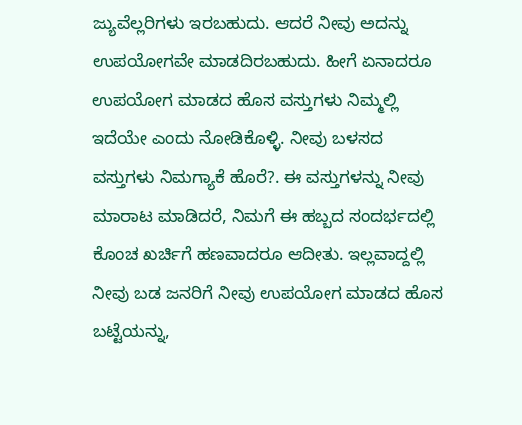ಜ್ಯುವೆಲ್ಲರಿಗಳು ಇರಬಹುದು. ಆದರೆ ನೀವು ಅದನ್ನು ಉಪಯೋಗವೇ ಮಾಡದಿರಬಹುದು. ಹೀಗೆ ಏನಾದರೂ ಉಪಯೋಗ ಮಾಡದ ಹೊಸ ವಸ್ತುಗಳು ನಿಮ್ಮಲ್ಲಿ ಇದೆಯೇ ಎಂದು ನೋಡಿಕೊಳ್ಳಿ. ನೀವು ಬಳಸದ ವಸ್ತುಗಳು ನಿಮಗ್ಯಾಕೆ ಹೊರೆ?. ಈ ವಸ್ತುಗಳನ್ನು ನೀವು ಮಾರಾಟ ಮಾಡಿದರೆ, ನಿಮಗೆ ಈ ಹಬ್ಬದ ಸಂದರ್ಭದಲ್ಲಿ ಕೊಂಚ ಖರ್ಚಿಗೆ ಹಣವಾದರೂ ಆದೀತು. ಇಲ್ಲವಾದ್ದಲ್ಲಿ ನೀವು ಬಡ ಜನರಿಗೆ ನೀವು ಉಪಯೋಗ ಮಾಡದ ಹೊಸ ಬಟ್ಟೆಯನ್ನು,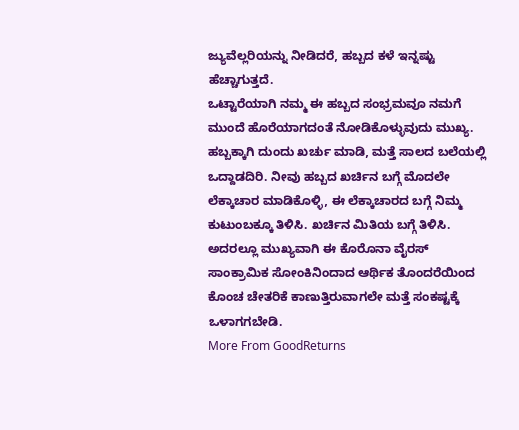ಜ್ಯುವೆಲ್ಲರಿಯನ್ನು ನೀಡಿದರೆ, ಹಬ್ಬದ ಕಳೆ ಇನ್ನಷ್ಟು ಹೆಚ್ಚಾಗುತ್ತದೆ.
ಒಟ್ಟಾರೆಯಾಗಿ ನಮ್ಮ ಈ ಹಬ್ಬದ ಸಂಭ್ರಮವೂ ನಮಗೆ ಮುಂದೆ ಹೊರೆಯಾಗದಂತೆ ನೋಡಿಕೊಳ್ಳುವುದು ಮುಖ್ಯ. ಹಬ್ಬಕ್ಕಾಗಿ ದುಂದು ಖರ್ಚು ಮಾಡಿ, ಮತ್ತೆ ಸಾಲದ ಬಲೆಯಲ್ಲಿ ಒದ್ದಾಡದಿರಿ. ನೀವು ಹಬ್ಬದ ಖರ್ಚಿನ ಬಗ್ಗೆ ಮೊದಲೇ ಲೆಕ್ಕಾಚಾರ ಮಾಡಿಕೊಳ್ಳಿ, ಈ ಲೆಕ್ಕಾಚಾರದ ಬಗ್ಗೆ ನಿಮ್ಮ ಕುಟುಂಬಕ್ಕೂ ತಿಳಿಸಿ. ಖರ್ಚಿನ ಮಿತಿಯ ಬಗ್ಗೆ ತಿಳಿಸಿ. ಅದರಲ್ಲೂ ಮುಖ್ಯವಾಗಿ ಈ ಕೊರೊನಾ ವೈರಸ್ ಸಾಂಕ್ರಾಮಿಕ ಸೋಂಕಿನಿಂದಾದ ಆರ್ಥಿಕ ತೊಂದರೆಯಿಂದ ಕೊಂಚ ಚೇತರಿಕೆ ಕಾಣುತ್ತಿರುವಾಗಲೇ ಮತ್ತೆ ಸಂಕಷ್ಟಕ್ಕೆ ಒಳಾಗಗಬೇಡಿ.
More From GoodReturns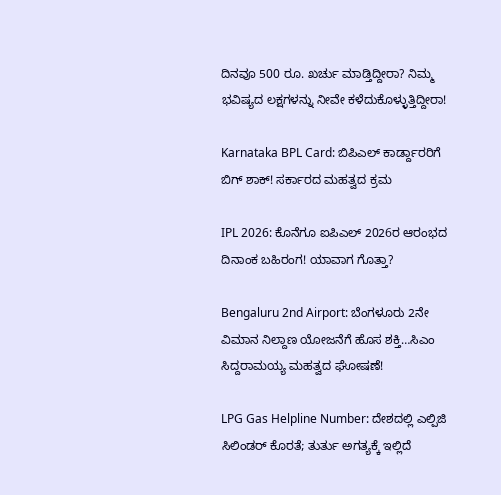ದಿನವೂ 500 ರೂ. ಖರ್ಚು ಮಾಡ್ತಿದ್ದೀರಾ? ನಿಮ್ಮ ಭವಿಷ್ಯದ ಲಕ್ಷಗಳನ್ನು ನೀವೇ ಕಳೆದುಕೊಳ್ಳುತ್ತಿದ್ದೀರಾ!

Karnataka BPL Card: ಬಿಪಿಎಲ್ ಕಾರ್ಡ್ದಾರರಿಗೆ ಬಿಗ್ ಶಾಕ್! ಸರ್ಕಾರದ ಮಹತ್ವದ ಕ್ರಮ

IPL 2026: ಕೊನೆಗೂ ಐಪಿಎಲ್ 2026ರ ಆರಂಭದ ದಿನಾಂಕ ಬಹಿರಂಗ! ಯಾವಾಗ ಗೊತ್ತಾ?

Bengaluru 2nd Airport: ಬೆಂಗಳೂರು 2ನೇ ವಿಮಾನ ನಿಲ್ದಾಣ ಯೋಜನೆಗೆ ಹೊಸ ಶಕ್ತಿ…ಸಿಎಂ ಸಿದ್ದರಾಮಯ್ಯ ಮಹತ್ವದ ಘೋಷಣೆ!

LPG Gas Helpline Number: ದೇಶದಲ್ಲಿ ಎಲ್ಪಿಜಿ ಸಿಲಿಂಡರ್ ಕೊರತೆ; ತುರ್ತು ಅಗತ್ಯಕ್ಕೆ ಇಲ್ಲಿದೆ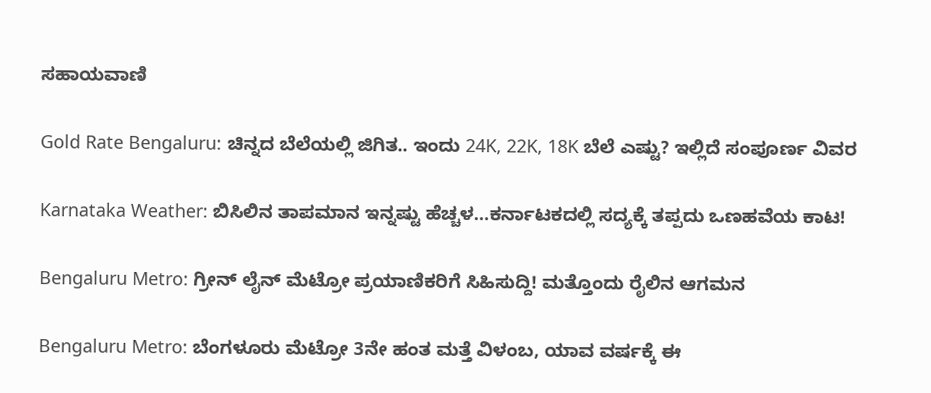ಸಹಾಯವಾಣಿ

Gold Rate Bengaluru: ಚಿನ್ನದ ಬೆಲೆಯಲ್ಲಿ ಜಿಗಿತ.. ಇಂದು 24K, 22K, 18K ಬೆಲೆ ಎಷ್ಟು? ಇಲ್ಲಿದೆ ಸಂಪೂರ್ಣ ವಿವರ

Karnataka Weather: ಬಿಸಿಲಿನ ತಾಪಮಾನ ಇನ್ನಷ್ಟು ಹೆಚ್ಚಳ…ಕರ್ನಾಟಕದಲ್ಲಿ ಸದ್ಯಕ್ಕೆ ತಪ್ಪದು ಒಣಹವೆಯ ಕಾಟ!

Bengaluru Metro: ಗ್ರೀನ್ ಲೈನ್ ಮೆಟ್ರೋ ಪ್ರಯಾಣಿಕರಿಗೆ ಸಿಹಿಸುದ್ದಿ! ಮತ್ತೊಂದು ರೈಲಿನ ಆಗಮನ

Bengaluru Metro: ಬೆಂಗಳೂರು ಮೆಟ್ರೋ 3ನೇ ಹಂತ ಮತ್ತೆ ವಿಳಂಬ, ಯಾವ ವರ್ಷಕ್ಕೆ ಈ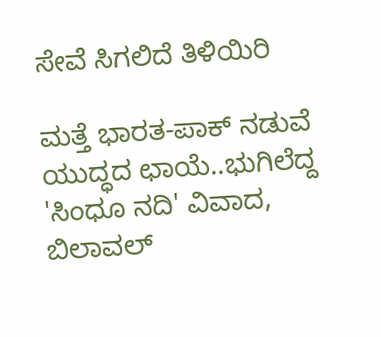ಸೇವೆ ಸಿಗಲಿದೆ ತಿಳಿಯಿರಿ

ಮತ್ತೆ ಭಾರತ-ಪಾಕ್ ನಡುವೆ ಯುದ್ಧದ ಛಾಯೆ..ಭುಗಿಲೆದ್ದ 'ಸಿಂಧೂ ನದಿ' ವಿವಾದ, ಬಿಲಾವಲ್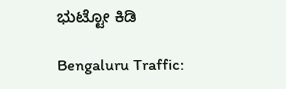ಭುಟ್ಟೋ ಕಿಡಿ

Bengaluru Traffic: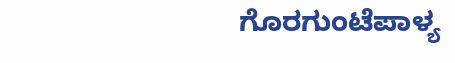ಗೊರಗುಂಟೆಪಾಳ್ಯ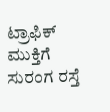ಟ್ರಾಫಿಕ್ ಮುಕ್ತಿಗೆ ಸುರಂಗ ರಸ್ತೆ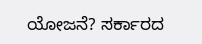ಯೋಜನೆ? ಸರ್ಕಾರದ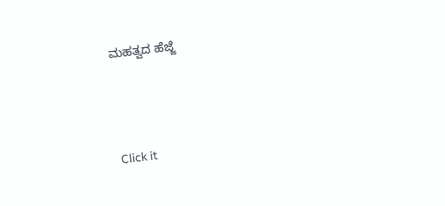ಮಹತ್ವದ ಹೆಜ್ಜೆ



Click it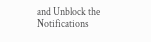and Unblock the Notifications